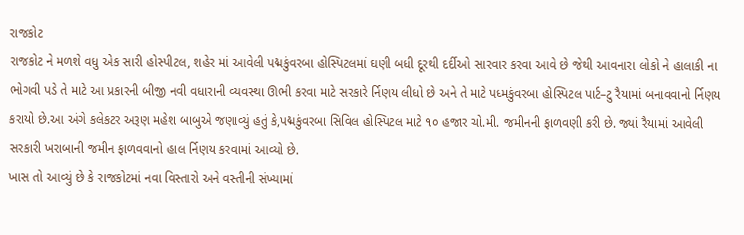રાજકોટ
રાજકોટ ને મળશે વધુ એક સારી હોસ્પીટલ, શહેર માં આવેલી પદ્મકુંવરબા હોસ્પિટલમાં ઘણી બધી દૂરથી દર્દીઓ સારવાર કરવા આવે છે જેથી આવનારા લોકો ને હાલાકી ના ભોગવી પડે તે માટે આ પ્રકારની બીજી નવી વધારાની વ્યવસ્થા ઊભી કરવા માટે સરકારે ર્નિણય લીધો છે અને તે માટે પધ્મકુંવરબા હોસ્પિટલ પાર્ટ–ટુ રૈયામાં બનાવવાનો ર્નિણય કરાયો છે.આ અંગે કલેકટર અરૂણ મહેશ બાબુએ જણાવ્યું હતું કે,પદ્મકુંવરબા સિવિલ હોસ્પિટલ માટે ૧૦ હજાર ચો.મી. જમીનની ફાળવણી કરી છે. જ્યાં રૈયામાં આવેલી સરકારી ખરાબાની જમીન ફાળવવાનો હાલ ર્નિણય કરવામાં આવ્યો છે.
ખાસ તો આવ્યું છે કે રાજકોટમાં નવા વિસ્તારો અને વસ્તીની સંખ્યામાં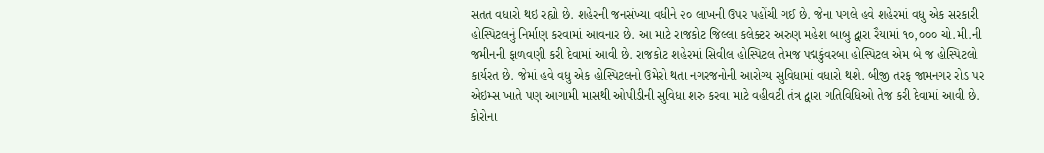સતત વધારો થઇ રહ્યો છે. શહેરની જનસંખ્યા વધીને ૨૦ લાખની ઉપર પહોંચી ગઈ છે. જેના પગલે હવે શહેરમાં વધુ એક સરકારી હોસ્પિટલનું નિર્માણ કરવામાં આવનાર છે. આ માટે રાજકોટ જિલ્લા કલેક્ટર અરુણ મહેશ બાબુ દ્વારા રૈયામાં ૧૦,૦૦૦ ચો.મી.ની જમીનની ફાળવણી કરી દેવામાં આવી છે. રાજકોટ શહેરમાં સિવીલ હોસ્પિટલ તેમજ પદ્મકુંવરબા હોસ્પિટલ એમ બે જ હોસ્પિટલો કાર્યરત છે. જેમાં હવે વધુ એક હોસ્પિટલનો ઉમેરો થતા નગરજનોની આરોગ્ય સુવિધામાં વધારો થશે. બીજી તરફ જામનગર રોડ પર એઇમ્સ ખાતે પણ આગામી માસથી ઓપીડીની સુવિધા શરુ કરવા માટે વહીવટી તંત્ર દ્વારા ગતિવિધિઓ તેજ કરી દેવામાં આવી છે. કોરોના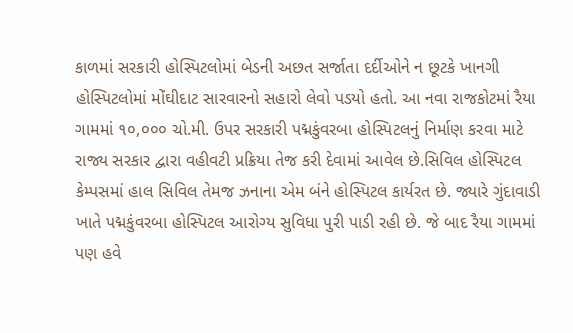કાળમાં સરકારી હોસ્પિટલોમાં બેડની અછત સર્જાતા દર્દીઓને ન છૂટકે ખાનગી હોસ્પિટલોમાં મોંઘીદાટ સારવારનો સહારો લેવો પડયો હતો. આ નવા રાજકોટમાં રૈયા ગામમાં ૧૦,૦૦૦ ચો.મી. ઉપર સરકારી પદ્મકુંવરબા હોસ્પિટલનું નિર્માણ કરવા માટે રાજ્ય સરકાર દ્વારા વહીવટી પ્રક્રિયા તેજ કરી દેવામાં આવેલ છે.સિવિલ હોસ્પિટલ કેમ્પસમાં હાલ સિવિલ તેમજ ઝનાના એમ બંને હોસ્પિટલ કાર્યરત છે. જ્યારે ગુંદાવાડી ખાતે પદ્મકુંવરબા હોસ્પિટલ આરોગ્ય સુવિધા પુરી પાડી રહી છે. જે બાદ રૈયા ગામમાં પણ હવે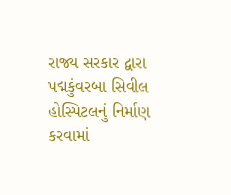રાજ્ય સરકાર દ્વારા પદ્મકુંવરબા સિવીલ હોસ્પિટલનું નિર્માણ કરવામાં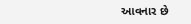આવનાર છે